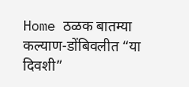Home ठळक बातम्या कल्याण-डोंबिवलीत “या दिवशी”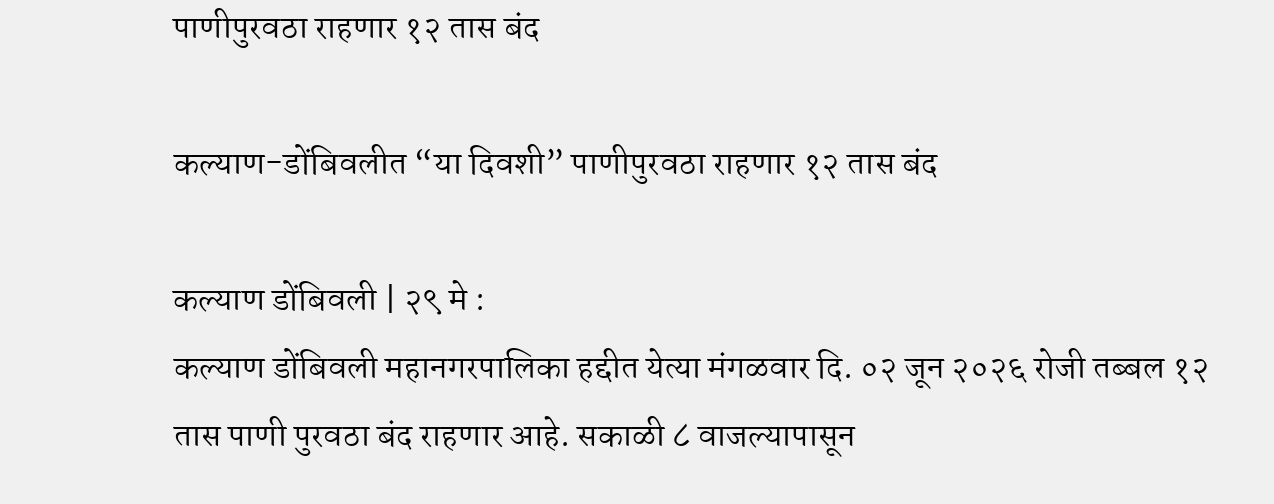पाणीपुरवठा राहणार १२ तास बंद

कल्याण-डोंबिवलीत “या दिवशी” पाणीपुरवठा राहणार १२ तास बंद

कल्याण डोंबिवली | २९ मे :
कल्याण डोंबिवली महानगरपालिका हद्दीत येत्या मंगळवार दि. ०२ जून २०२६ रोजी तब्बल १२ तास पाणी पुरवठा बंद राहणार आहे. सकाळी ८ वाजल्यापासून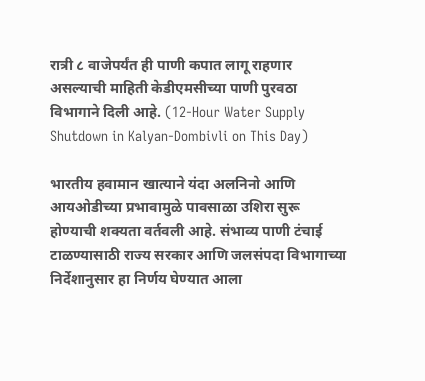रात्री ८ वाजेपर्यंत ही पाणी कपात लागू राहणार असल्याची माहिती केडीएमसीच्या पाणी पुरवठा विभागाने दिली आहे. (12-Hour Water Supply Shutdown in Kalyan-Dombivli on This Day)

भारतीय हवामान खात्याने यंदा अलनिनो आणि आयओडीच्या प्रभावामुळे पावसाळा उशिरा सुरू होण्याची शक्यता वर्तवली आहे. संभाव्य पाणी टंचाई टाळण्यासाठी राज्य सरकार आणि जलसंपदा विभागाच्या निर्देशानुसार हा निर्णय घेण्यात आला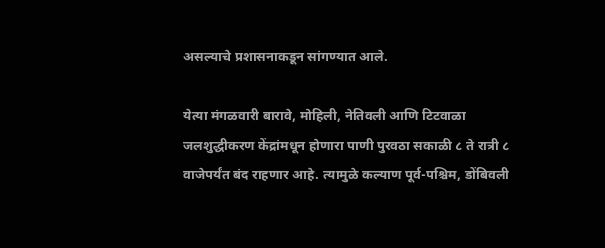असल्याचे प्रशासनाकडून सांगण्यात आले.

येत्या मंगळवारी बारावे, मोहिली, नेतिवली आणि टिटवाळा जलशुद्धीकरण केंद्रांमधून होणारा पाणी पुरवठा सकाळी ८ ते रात्री ८ वाजेपर्यंत बंद राहणार आहे. त्यामुळे कल्याण पूर्व-पश्चिम, डोंबिवली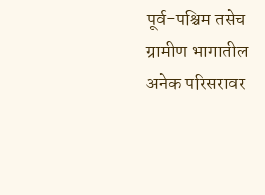पूर्व-पश्चिम तसेच ग्रामीण भागातील अनेक परिसरावर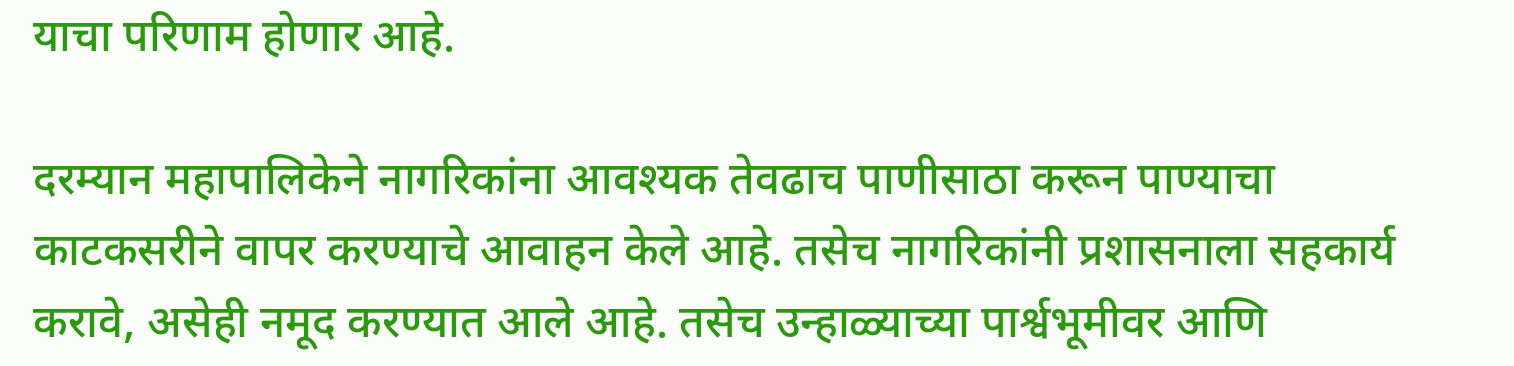याचा परिणाम होणार आहे.

दरम्यान महापालिकेने नागरिकांना आवश्यक तेवढाच पाणीसाठा करून पाण्याचा काटकसरीने वापर करण्याचे आवाहन केले आहे. तसेच नागरिकांनी प्रशासनाला सहकार्य करावे, असेही नमूद करण्यात आले आहे. तसेच उन्हाळ्याच्या पार्श्वभूमीवर आणि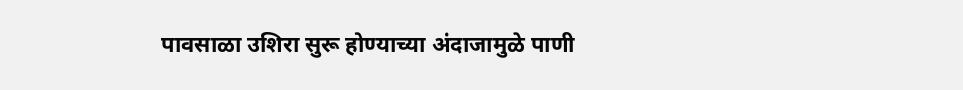पावसाळा उशिरा सुरू होण्याच्या अंदाजामुळे पाणी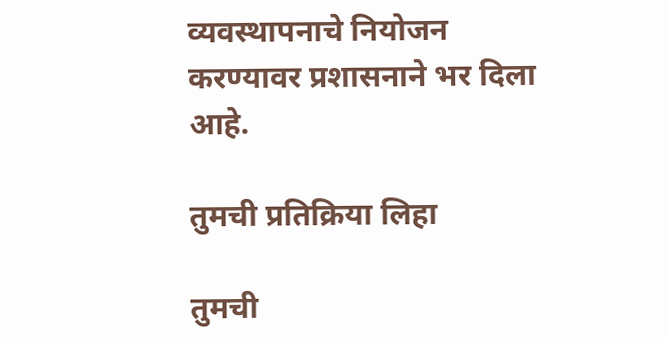व्यवस्थापनाचे नियोजन करण्यावर प्रशासनाने भर दिला आहे.

तुमची प्रतिक्रिया लिहा

तुमची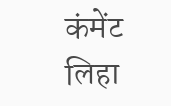कंमेंट लिहा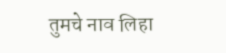तुमचे नाव लिहा